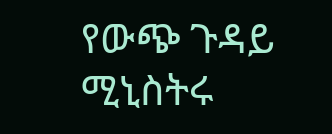የውጭ ጉዳይ ሚኒስትሩ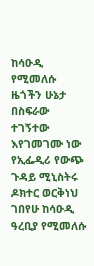ከሳዑዲ የሚመለሱ ዜጎችን ሁኔታ በስፍራው ተገኝተው እየገመገሙ ነው
የኢፌዲሪ የውጭ ጉዳይ ሚኒስትሩ ዶክተር ወርቅነህ ገበየሁ ከሳዑዲ ዓረቢያ የሚመለሱ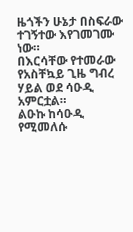ዜጎችን ሁኔታ በስፍራው ተገኝተው እየገመገሙ ነው።
በእርሳቸው የተመራው የአስቸኳይ ጊዜ ግብረ ሃይል ወደ ሳዑዲ አምርቷል።
ልዑኩ ከሳዑዲ የሚመለሱ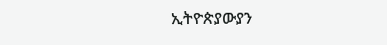ኢትዮጵያውያን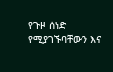የጉዞ ሰነድ የሚያገኙባቸውን እና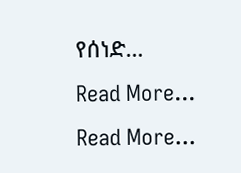የሰነድ…
Read More...
Read More...